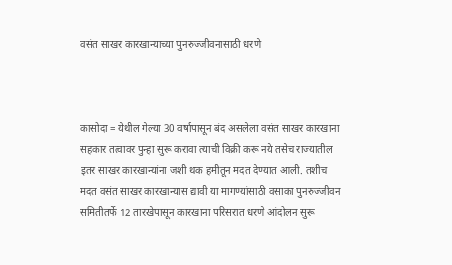वसंत साखर कारखान्याच्या पुनरुज्जीवनासाठी धरणे



कासोदा = येथील गेल्या 30 वर्षापासून बंद असलेला वसंत साखर कारखाना सहकार तत्वावर पुन्हा सुरू करावा त्याची विक्री करू नये तसेच राज्यातील इतर साखर कारखान्यांना जशी थक हमीतून मदत देण्यात आली. तशीच मदत वसंत साखर कारखान्यास द्यावी या मागण्यांसाठी वसाका पुनरुज्जीवन समितीतर्फे 12 तारखेपासून कारखाना परिसरात धरणे आंदोलन सुरू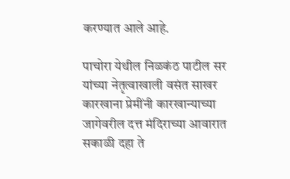करण्यात आले आहे.

पाचोरा येथील निळकंठ पाटील सर यांच्या नेतृत्वाखाली वसंत साखर कारखाना प्रेमींनी कारखान्याच्या जागेवरील दत्त मंदिराच्या आवारात सकाळी दहा ते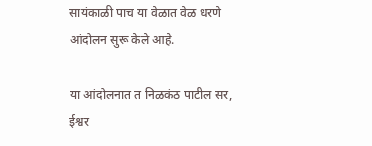सायंकाळी पाच या वेळात वेळ धरणे आंदोलन सुरू केले आहे.

या आंदोलनात त निळकंठ पाटील सर, ईश्वर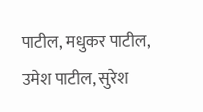पाटील, मधुकर पाटील, उमेश पाटील, सुरेश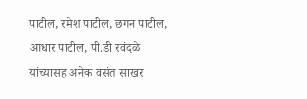पाटील, रमेश पाटील, छगन पाटील, आधार पाटील, पी.डी रवंदळे यांच्यासह अनेक वसंत साखर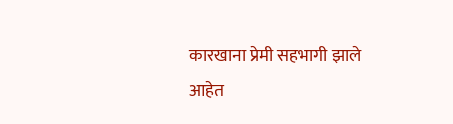कारखाना प्रेमी सहभागी झाले आहेत